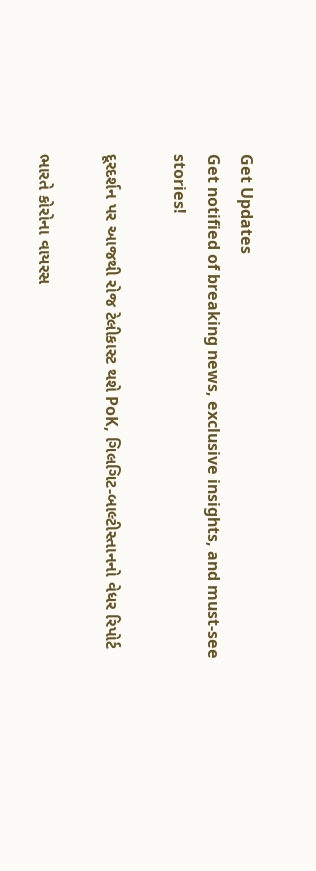Get Updates
Get notified of breaking news, exclusive insights, and must-see stories!

દૂરદર્શન પર આજથી રોજ ટેલીકાસ્ટ થશે PoK, ગિલગિટ-બાલ્ટીસ્તાનનો વેધર રિપોર્ટ

ભારતે કોરોના વાયરસ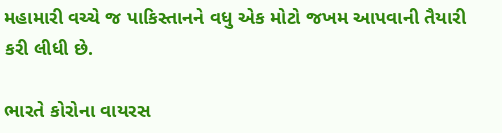મહામારી વચ્ચે જ પાકિસ્તાનને વધુ એક મોટો જખમ આપવાની તૈયારી કરી લીધી છે.

ભારતે કોરોના વાયરસ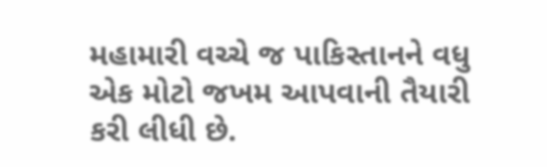મહામારી વચ્ચે જ પાકિસ્તાનને વધુ એક મોટો જખમ આપવાની તૈયારી કરી લીધી છે.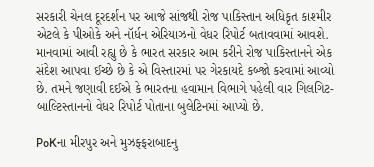સરકારી ચેનલ દૂરદર્શન પર આજે સાંજથી રોજ પાકિસ્તાન અધિકૃત કાશ્મીર એટલે કે પીઓકે અને નૉર્ધન એરિયાઝનો વેધર રિપોર્ટ બતાવવામાં આવશે. માનવામાં આવી રહ્યુ છે કે ભારત સરકાર આમ કરીને રોજ પાકિસ્તાનને એક સંદેશ આપવા ઈચ્છે છે કે એ વિસ્તારમાં પર ગેરકાયદે કબ્જો કરવામાં આવ્યો છે. તમને જણાવી દઈએ કે ભારતના હવામાન વિભાગે પહેલી વાર ગિલગિટ-બાલ્ટિસ્તાનનો વેધર રિપોર્ટ પોતાના બુલેટિનમાં આપ્યો છે.

PoKના મીરપુર અને મુઝફ્ફરાબાદનુ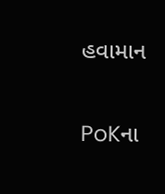હવામાન

PoKના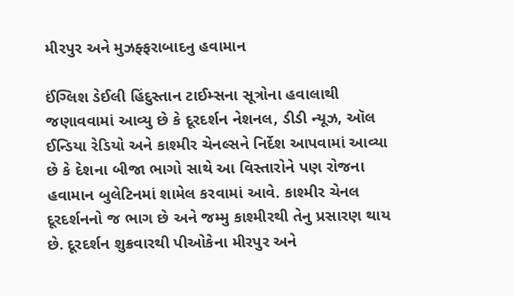મીરપુર અને મુઝફ્ફરાબાદનુ હવામાન

ઈંગ્લિશ ડેઈલી હિંદુસ્તાન ટાઈમ્સના સૂત્રોના હવાલાથી જણાવવામાં આવ્યુ છે કે દૂરદર્શન નેશનલ, ડીડી ન્યૂઝ, ઑલ ઈન્ડિયા રેડિયો અને કાશ્મીર ચેનલ્સને નિર્દેશ આપવામાં આવ્યા છે કે દેશના બીજા ભાગો સાથે આ વિસ્તારોને પણ રોજના હવામાન બુલેટિનમાં શામેલ કરવામાં આવે. કાશ્મીર ચેનલ દૂરદર્શનનો જ ભાગ છે અને જમ્મુ કાશ્મીરથી તેનુ પ્રસારણ થાય છે. દૂરદર્શન શુક્રવારથી પીઓકેના મીરપુર અને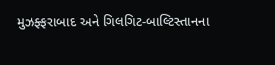મુઝફ્ફરાબાદ અને ગિલગિટ-બાલ્ટિસ્તાનના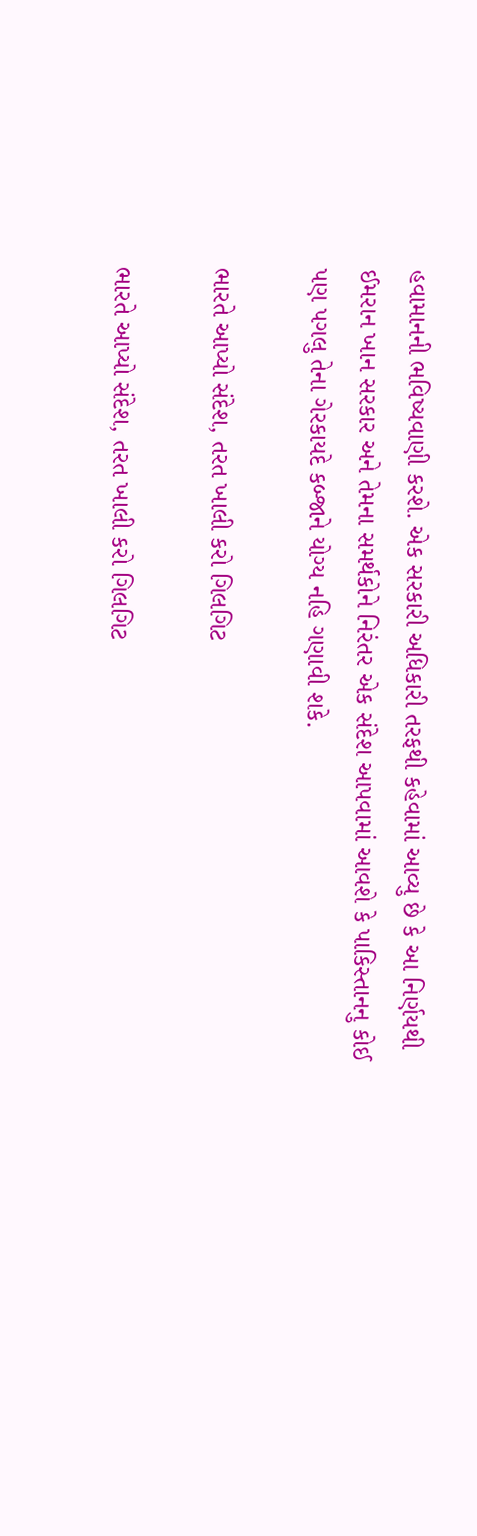હવામાનની ભવિષ્યવાણી કરશે. એક સરકારી અધિકારી તરફથી કહેવામાં આવ્યુ છે કે આ નિર્ણયથી ઈમરાન ખાન સરકાર અને તેમના સમર્થકોને નિરંતર એક સંદેશ આપવામાં આવશે કે પાકિસ્તાનનુ કોઈ પણ પગલુ તેના ગેરકાયદે કબ્જાને યોગ્ય નહિ ગણાવી શકે.

ભારતે આપ્યો સંદેશ, તરત ખાલી કરો ગિલગિટ

ભારતે આપ્યો સંદેશ, તરત ખાલી કરો ગિલગિટ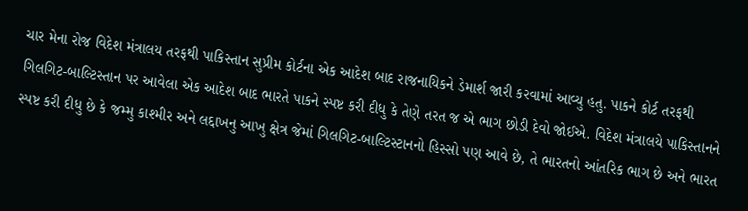ચાર મેના રોજ વિદેશ મંત્રાલય તરફથી પાકિસ્તાન સુપ્રીમ કોર્ટના એક આદેશ બાદ રાજનાયિકને ડેમાર્શ જારી કરવામાં આવ્યુ હતુ. પાકને કોર્ટ તરફથી ગિલગિટ-બાલ્ટિસ્તાન પર આવેલા એક આદેશ બાદ ભારતે પાકને સ્પષ્ટ કરી દીધુ કે તેણે તરત જ એ ભાગ છોડી દેવો જોઈએ. વિદેશ મંત્રાલયે પાકિસ્તાનને સ્પષ્ટ કરી દીધુ છે કે જમ્મુ કાશ્મીર અને લદ્દાખનુ આખુ ક્ષેત્ર જેમાં ગિલગિટ-બાલ્ટિસ્ટાનનો હિસ્સો પણ આવે છે, તે ભારતનો આંતરિક ભાગ છે અને ભારત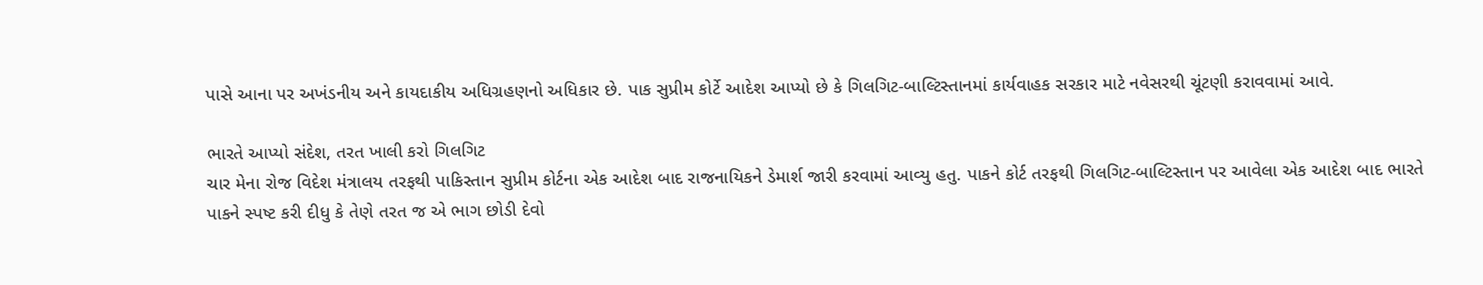પાસે આના પર અખંડનીય અને કાયદાકીય અધિગ્રહણનો અધિકાર છે. પાક સુપ્રીમ કોર્ટે આદેશ આપ્યો છે કે ગિલગિટ-બાલ્ટિસ્તાનમાં કાર્યવાહક સરકાર માટે નવેસરથી ચૂંટણી કરાવવામાં આવે.

ભારતે આપ્યો સંદેશ, તરત ખાલી કરો ગિલગિટ
ચાર મેના રોજ વિદેશ મંત્રાલય તરફથી પાકિસ્તાન સુપ્રીમ કોર્ટના એક આદેશ બાદ રાજનાયિકને ડેમાર્શ જારી કરવામાં આવ્યુ હતુ. પાકને કોર્ટ તરફથી ગિલગિટ-બાલ્ટિસ્તાન પર આવેલા એક આદેશ બાદ ભારતે પાકને સ્પષ્ટ કરી દીધુ કે તેણે તરત જ એ ભાગ છોડી દેવો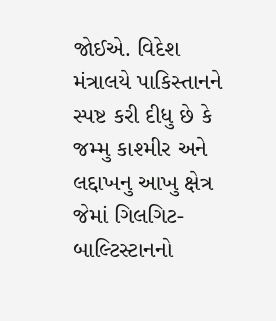જોઈએ. વિદેશ મંત્રાલયે પાકિસ્તાનને સ્પષ્ટ કરી દીધુ છે કે જમ્મુ કાશ્મીર અને લદ્દાખનુ આખુ ક્ષેત્ર જેમાં ગિલગિટ-બાલ્ટિસ્ટાનનો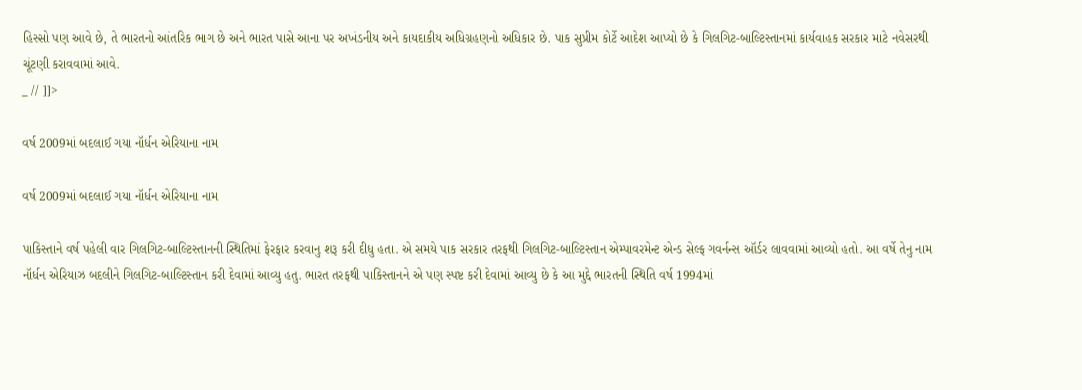હિસ્સો પણ આવે છે, તે ભારતનો આંતરિક ભાગ છે અને ભારત પાસે આના પર અખંડનીય અને કાયદાકીય અધિગ્રહણનો અધિકાર છે. પાક સુપ્રીમ કોર્ટે આદેશ આપ્યો છે કે ગિલગિટ-બાલ્ટિસ્તાનમાં કાર્યવાહક સરકાર માટે નવેસરથી ચૂંટણી કરાવવામાં આવે.
_ // ]]>

વર્ષ 2009માં બદલાઈ ગયા નૉર્ધન એરિયાના નામ

વર્ષ 2009માં બદલાઈ ગયા નૉર્ધન એરિયાના નામ

પાકિસ્તાને વર્ષ પહેલી વાર ગિલગિટ-બાલ્ટિસ્તાનની સ્થિતિમાં ફેરફાર કરવાનુ શરૂ કરી દીધુ હતા. એ સમયે પાક સરકાર તરફથી ગિલગિટ-બાલ્ટિસ્તાન એમ્પાવરમેન્ટ એન્ડ સેલ્ફ ગવર્નન્સ ઑર્ડર લાવવામાં આવ્યો હતો. આ વર્ષે તેનુ નામ નૉર્ધન એરિયાઝ બદલીને ગિલગિટ-બાલ્ટિસ્તાન કરી દેવામાં આવ્યુ હતુ. ભારત તરફથી પાકિસ્તાનને એ પણ સ્પષ્ટ કરી દેવામાં આવ્યુ છે કે આ મુદ્દે ભારતની સ્થિતિ વર્ષ 1994માં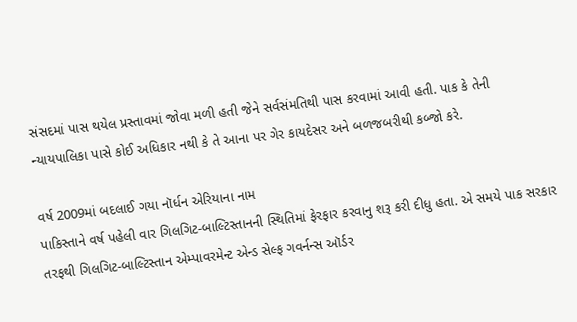સંસદમાં પાસ થયેલ પ્રસ્તાવમાં જોવા મળી હતી જેને સર્વસંમતિથી પાસ કરવામાં આવી હતી. પાક કે તેની ન્યાયપાલિકા પાસે કોઈ અધિકાર નથી કે તે આના પર ગેર કાયદેસર અને બળજબરીથી કબ્જો કરે.

વર્ષ 2009માં બદલાઈ ગયા નૉર્ધન એરિયાના નામ
પાકિસ્તાને વર્ષ પહેલી વાર ગિલગિટ-બાલ્ટિસ્તાનની સ્થિતિમાં ફેરફાર કરવાનુ શરૂ કરી દીધુ હતા. એ સમયે પાક સરકાર તરફથી ગિલગિટ-બાલ્ટિસ્તાન એમ્પાવરમેન્ટ એન્ડ સેલ્ફ ગવર્નન્સ ઑર્ડર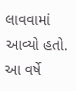લાવવામાં આવ્યો હતો. આ વર્ષે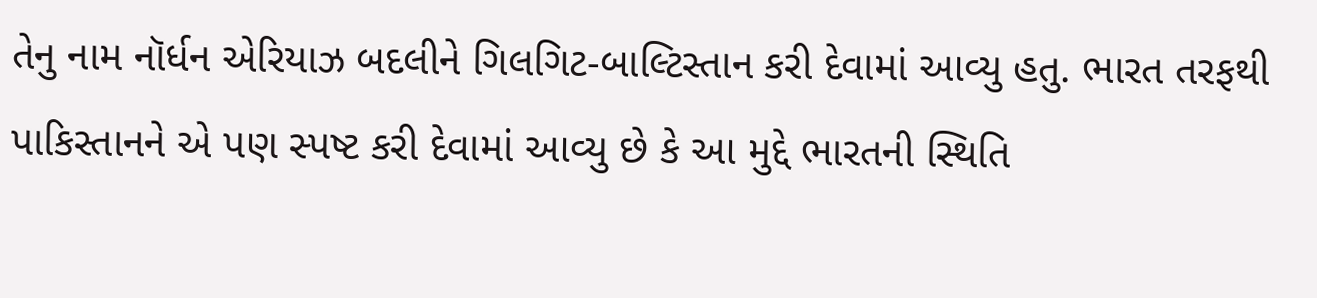તેનુ નામ નૉર્ધન એરિયાઝ બદલીને ગિલગિટ-બાલ્ટિસ્તાન કરી દેવામાં આવ્યુ હતુ. ભારત તરફથી પાકિસ્તાનને એ પણ સ્પષ્ટ કરી દેવામાં આવ્યુ છે કે આ મુદ્દે ભારતની સ્થિતિ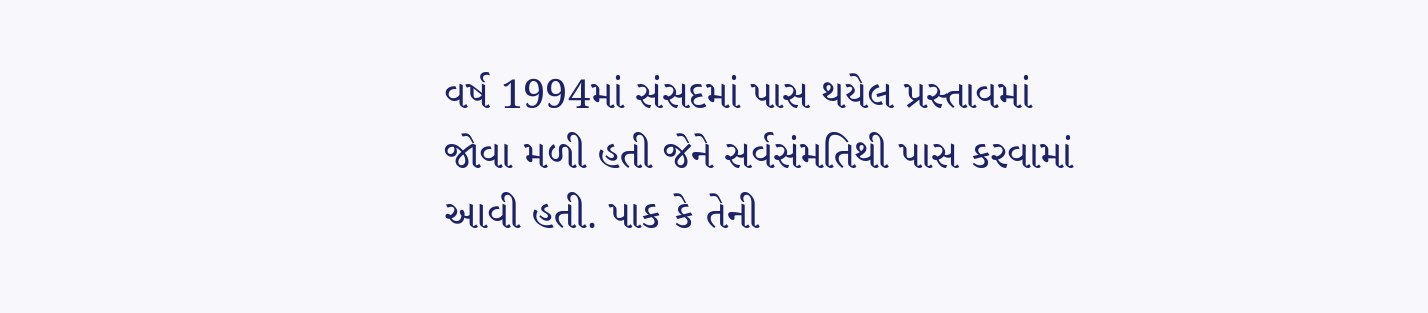વર્ષ 1994માં સંસદમાં પાસ થયેલ પ્રસ્તાવમાં જોવા મળી હતી જેને સર્વસંમતિથી પાસ કરવામાં આવી હતી. પાક કે તેની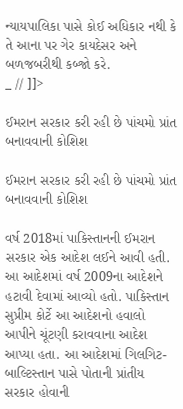ન્યાયપાલિકા પાસે કોઈ અધિકાર નથી કે તે આના પર ગેર કાયદેસર અને બળજબરીથી કબ્જો કરે.
_ // ]]>

ઈમરાન સરકાર કરી રહી છે પાંચમો પ્રાંત બનાવવાની કોશિશ

ઈમરાન સરકાર કરી રહી છે પાંચમો પ્રાંત બનાવવાની કોશિશ

વર્ષ 2018માં પાકિસ્તાનની ઈમરાન સરકાર એક આદેશ લઈને આવી હતી. આ આદેશમાં વર્ષ 2009ના આદેશને હટાવી દેવામાં આવ્યો હતો. પાકિસ્તાન સુપ્રીમ કોર્ટે આ આદેશનો હવાલો આપીને ચૂંટણી કરાવવાના આદેશ આપ્યા હતા. આ આદેશમાં ગિલગિટ-બાલ્ટિસ્તાન પાસે પોતાની પ્રાંતીય સરકાર હોવાની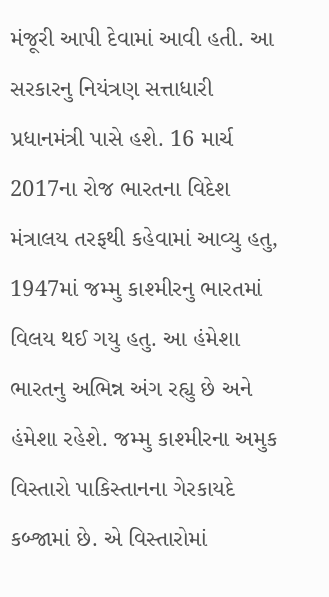મંજૂરી આપી દેવામાં આવી હતી. આ સરકારનુ નિયંત્રણ સત્તાધારી પ્રધાનમંત્રી પાસે હશે. 16 માર્ચ 2017ના રોજ ભારતના વિદેશ મંત્રાલય તરફથી કહેવામાં આવ્યુ હતુ, 1947માં જમ્મુ કાશ્મીરનુ ભારતમાં વિલય થઈ ગયુ હતુ. આ હંમેશા ભારતનુ અભિન્ન અંગ રહ્યુ છે અને હંમેશા રહેશે. જમ્મુ કાશ્મીરના અમુક વિસ્તારો પાકિસ્તાનના ગેરકાયદે કબ્જામાં છે. એ વિસ્તારોમાં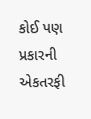કોઈ પણ પ્રકારની એકતરફી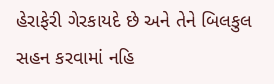હેરાફેરી ગેરકાયદે છે અને તેને બિલકુલ સહન કરવામાં નહિ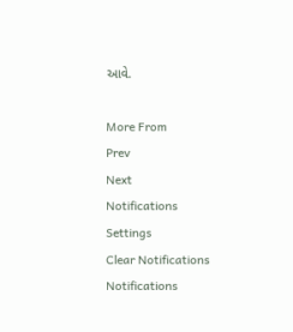આવે.

More From
Prev
Next
Notifications
Settings
Clear Notifications
Notifications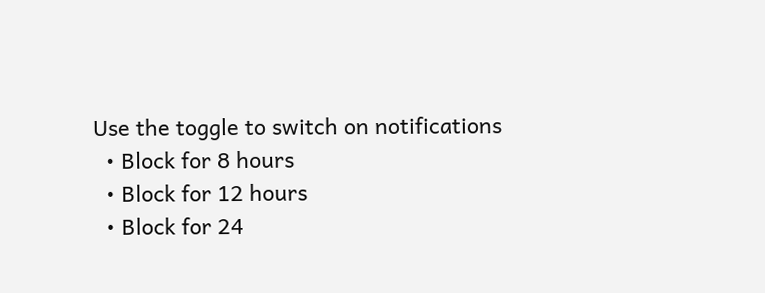Use the toggle to switch on notifications
  • Block for 8 hours
  • Block for 12 hours
  • Block for 24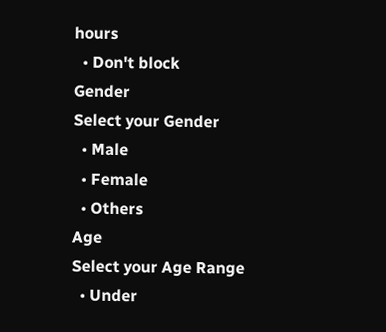hours
  • Don't block
Gender
Select your Gender
  • Male
  • Female
  • Others
Age
Select your Age Range
  • Under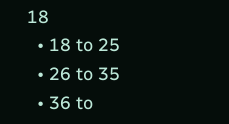18
  • 18 to 25
  • 26 to 35
  • 36 to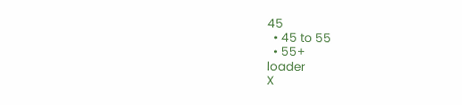45
  • 45 to 55
  • 55+
loader
X